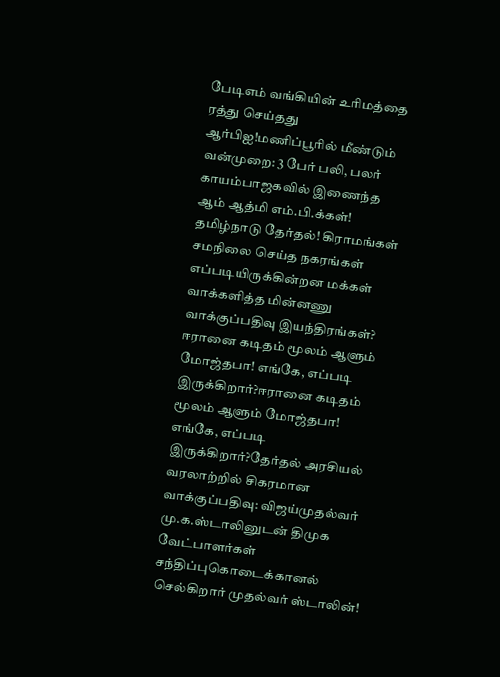பேடிஎம் வங்கியின் உரிமத்தை ரத்து செய்தது ஆர்பிஐ!மணிப்பூரில் மீண்டும் வன்முறை: 3 பேர் பலி, பலர் காயம்பாஜகவில் இணைந்த ஆம் ஆத்மி எம்.பி.க்கள்! தமிழ்நாடு தேர்தல்! கிராமங்கள் சமநிலை செய்த நகரங்கள் எப்படியிருக்கின்றன மக்கள் வாக்களித்த மின்னணு வாக்குப்பதிவு இயந்திரங்கள்? ஈரானை கடிதம் மூலம் ஆளும் மோஜ்தபா! எங்கே, எப்படி இருக்கிறார்?ஈரானை கடிதம் மூலம் ஆளும் மோஜ்தபா! எங்கே, எப்படி இருக்கிறார்?தேர்தல் அரசியல் வரலாற்றில் சிகரமான வாக்குப்பதிவு: விஜய்முதல்வர் மு.க.ஸ்டாலினுடன் திமுக வேட்பாளர்கள் சந்திப்புகொடைக்கானல் செல்கிறார் முதல்வர் ஸ்டாலின்!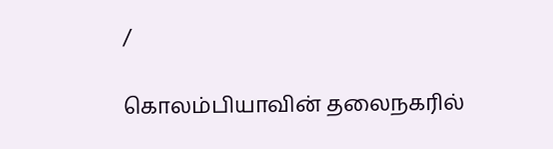/

கொலம்பியாவின் தலைநகரில்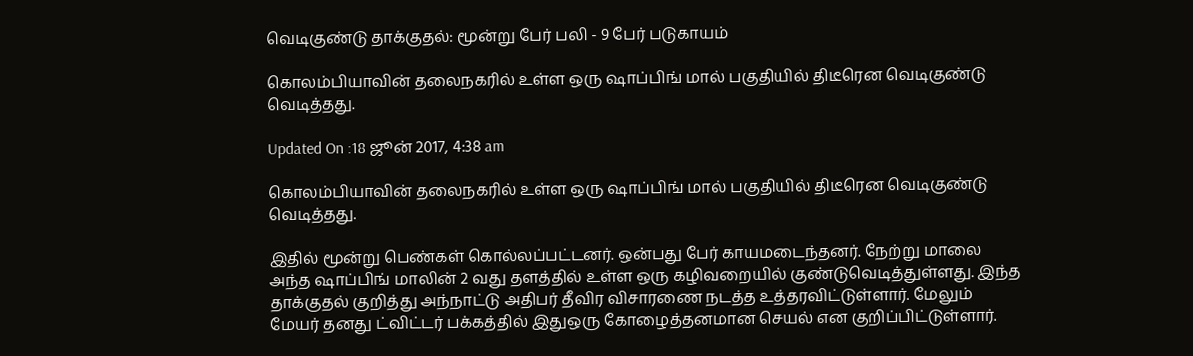வெடிகுண்டு தாக்குதல்: மூன்று பேர் பலி - 9 பேர் படுகாயம்

கொலம்பியாவின் தலைநகரில் உள்ள ஒரு ஷாப்பிங் மால் பகுதியில் திடீரென வெடிகுண்டு வெடித்தது.

Updated On :18 ஜூன் 2017, 4:38 am

கொலம்பியாவின் தலைநகரில் உள்ள ஒரு ஷாப்பிங் மால் பகுதியில் திடீரென வெடிகுண்டு வெடித்தது.

இதில் மூன்று பெண்கள் கொல்லப்பட்டனர். ஒன்பது பேர் காயமடைந்தனர். நேற்று மாலை அந்த ஷாப்பிங் மாலின் 2 வது தளத்தில் உள்ள ஒரு கழிவறையில் குண்டுவெடித்துள்ளது. இந்த தாக்குதல் குறித்து அந்நாட்டு அதிபர் தீவிர விசாரணை நடத்த உத்தரவிட்டுள்ளார். மேலும் மேயர் தனது ட்விட்டர் பக்கத்தில் இதுஒரு கோழைத்தனமான செயல் என குறிப்பிட்டுள்ளார்.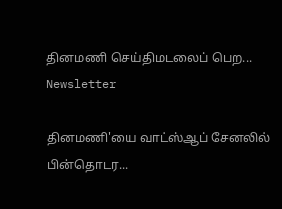தினமணி செய்திமடலைப் பெற... Newsletter

தினமணி'யை வாட்ஸ்ஆப் சேனலில் பின்தொடர...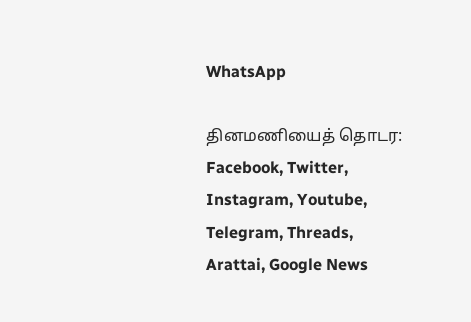WhatsApp

தினமணியைத் தொடர: Facebook, Twitter, Instagram, Youtube, Telegram, Threads, Arattai, Google News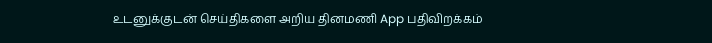உடனுக்குடன் செய்திகளை அறிய தினமணி App பதிவிறக்கம்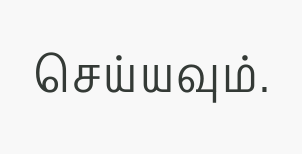செய்யவும்.